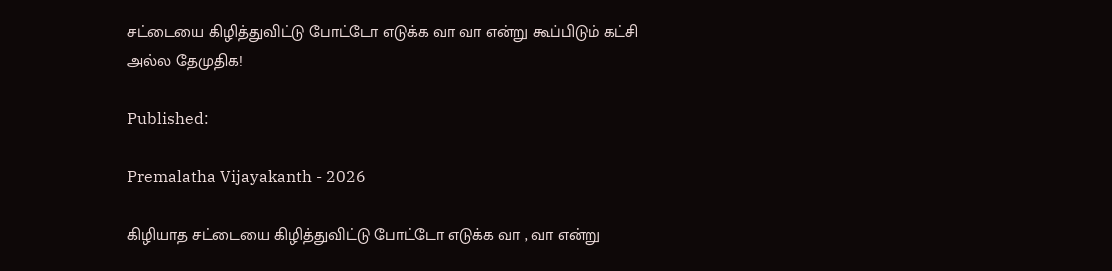சட்டையை கிழித்துவிட்டு போட்டோ எடுக்க வா வா என்று கூப்பிடும் கட்சி அல்ல தேமுதிக!

Published:

Premalatha Vijayakanth - 2026

கிழியாத சட்டையை கிழித்துவிட்டு போட்டோ எடுக்க வா , வா என்று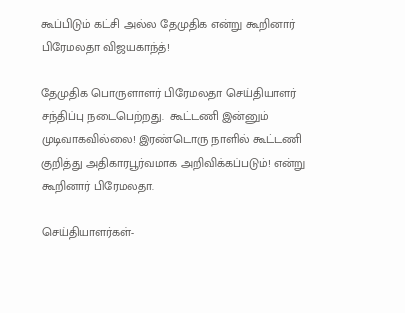கூப்பிடும் கட்சி அல்ல தேமுதிக என்று கூறினார் பிரேமலதா விஜயகாந்த்!

தேமுதிக பொருளாளர் பிரேமலதா செய்தியாளர் சந்திப்பு நடைபெற்றது.  கூட்டணி இன்னும் முடிவாகவில்லை! இரண்டொரு நாளில் கூட்டணி குறித்து அதிகாரபூர்வமாக அறிவிக்கப்படும்! என்று கூறினார் பிரேமலதா.

செய்தியாளர்கள்-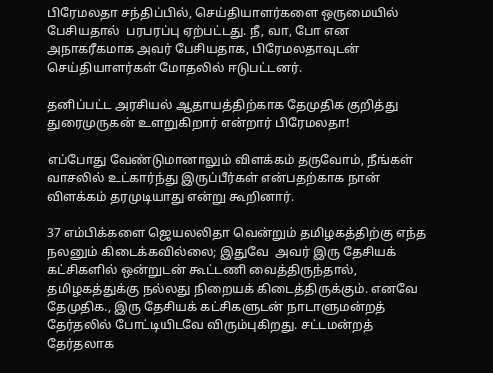பிரேமலதா சந்திப்பில், செய்தியாளர்களை ஒருமையில் பேசியதால்  பரபரப்பு ஏற்பட்டது. நீ, வா, போ என அநாகரீகமாக அவர் பேசியதாக, பிரேமலதாவுடன் செய்தியாளர்கள் மோதலில் ஈடுபட்டனர்.

தனிப்பட்ட அரசியல் ஆதாயத்திற்காக தேமுதிக குறித்து துரைமுருகன் உளறுகிறார் என்றார் பிரேமலதா!

எப்போது வேண்டுமானாலும் விளக்கம் தருவோம், நீங்கள் வாசலில் உட்கார்ந்து இருப்பீர்கள் என்பதற்காக நான் விளக்கம் தரமுடியாது என்று கூறினார்.

37 எம்பிக்களை ஜெயலலிதா வென்றும் தமிழகத்திற்கு எந்த நலனும் கிடைக்கவில்லை; இதுவே  அவர் இரு தேசியக் கட்சிகளில் ஒன்றுடன் கூட்டணி வைத்திருந்தால், தமிழகத்துக்கு நல்லது நிறையக் கிடைத்திருக்கும். எனவே தேமுதிக., இரு தேசியக் கட்சிகளுடன் நாடாளுமன்றத் தேர்தலில் போட்டியிடவே விரும்புகிறது. சட்டமன்றத் தேர்தலாக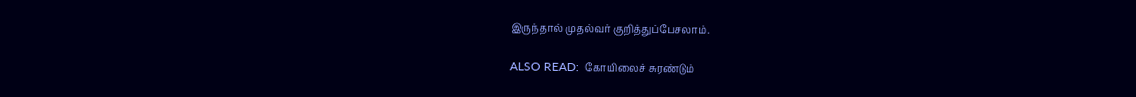இருந்தால் முதல்வர் குறித்துப்பேசலாம்.

ALSO READ:  கோயிலைச் சுரண்டும்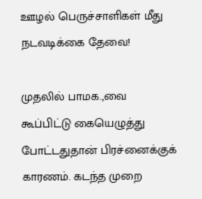ஊழல் பெருச்சாளிகள் மீது நடவடிக்கை தேவை!

முதலில் பாமக.,வை கூப்பிட்டு கையெழுத்து போட்டதுதான் பிரச்னைக்குக் காரணம். கடந்த முறை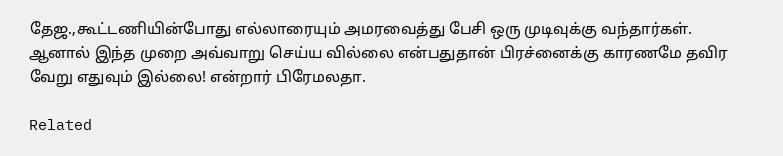தேஜ.,கூட்டணியின்போது எல்லாரையும் அமரவைத்து பேசி ஒரு முடிவுக்கு வந்தார்கள். ஆனால் இந்த முறை அவ்வாறு செய்ய வில்லை என்பதுதான் பிரச்னைக்கு காரணமே தவிர வேறு எதுவும் இல்லை! என்றார் பிரேமலதா.

Related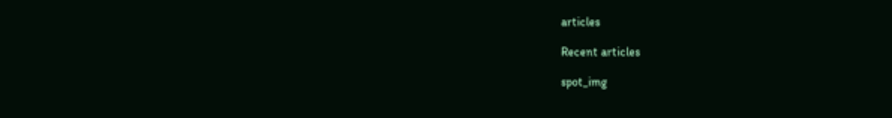articles

Recent articles

spot_img